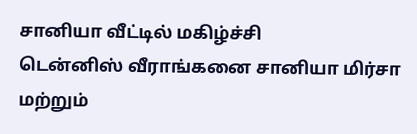சானியா வீட்டில் மகிழ்ச்சி
டென்னிஸ் வீராங்கனை சானியா மிர்சா மற்றும்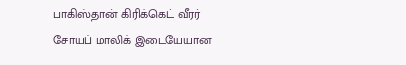பாகிஸ்தான் கிரிக்கெட் வீரர் சோயப் மாலிக் இடையேயான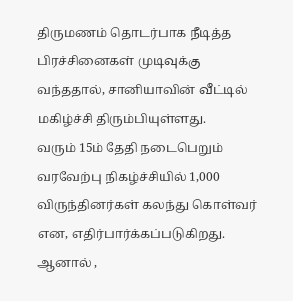திருமணம் தொடர்பாக நீடித்த பிரச்சினைகள் முடிவுக்கு வந்ததால், சானியாவின் வீட்டில் மகிழ்ச்சி திரும்பியுள்ளது.
வரும் 15ம் தேதி நடைபெறும் வரவேற்பு நிகழ்ச்சியில் 1,000 விருந்தினர்கள் கலந்து கொள்வர் என, எதிர்பார்க்கப்படுகிறது.
ஆனால் ,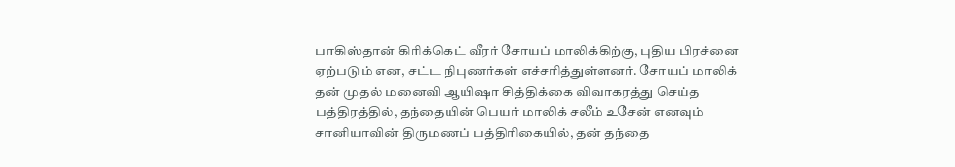பாகிஸ்தான் கிரிக்கெட் வீரர் சோயப் மாலிக்கிற்கு, புதிய பிரச்னை ஏற்படும் என, சட்ட நிபுணர்கள் எச்சரித்துள்ளனர். சோயப் மாலிக் தன் முதல் மனைவி ஆயிஷா சித்திக்கை விவாகரத்து செய்த பத்திரத்தில், தந்தையின் பெயர் மாலிக் சலீம் உசேன் எனவும் சானியாவின் திருமணப் பத்திரிகையில், தன் தந்தை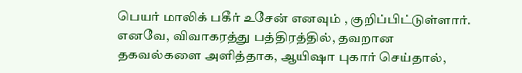பெயர் மாலிக் பகீர் உசேன் எனவும் , குறிப்பிட்டுள்ளார். எனவே, விவாகரத்து பத்திரத்தில், தவறான தகவல்களை அளித்தாக, ஆயிஷா புகார் செய்தால்,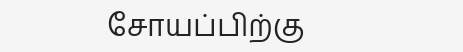சோயப்பிற்கு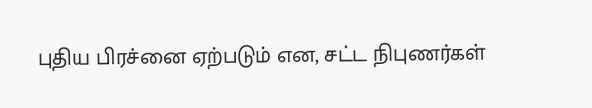புதிய பிரச்னை ஏற்படும் என, சட்ட நிபுணர்கள்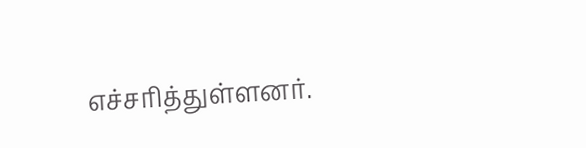எச்சரித்துள்ளனர்.